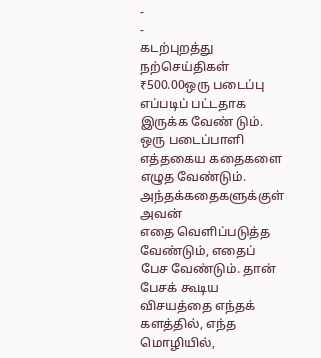-
-
கடற்புறத்து நற்செய்திகள்
₹500.00ஒரு படைப்பு எப்படிப் பட்டதாக இருக்க வேண் டும். ஒரு படைப்பாளி எத்தகைய கதைகளை எழுத வேண்டும். அந்தக்கதைகளுக்குள் அவன்
எதை வெளிப்படுத்த வேண்டும், எதைப் பேச வேண்டும். தான் பேசக் கூடிய விசயத்தை எந்தக் களத்தில், எந்த மொழியில்,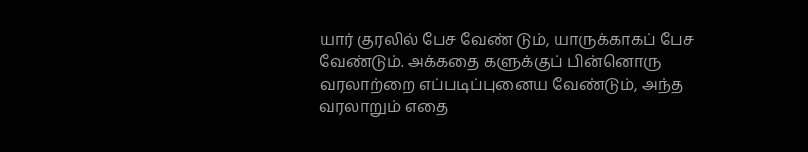யார் குரலில் பேச வேண் டும், யாருக்காகப் பேச வேண்டும். அக்கதை களுக்குப் பின்னொரு வரலாற்றை எப்படிப்புனைய வேண்டும், அந்த வரலாறும் எதை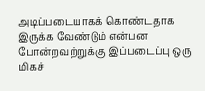அடிப்படையாகக் கொண்டதாக இருக்க வேண்டும் என்பன போன்றவற்றுக்கு இப்படைப்பு ஒரு மிகச்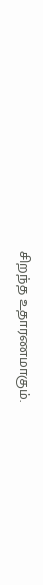சிறந்த உதாரணமாகும்.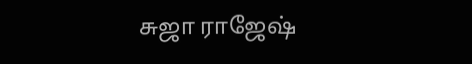சுஜா ராஜேஷ்